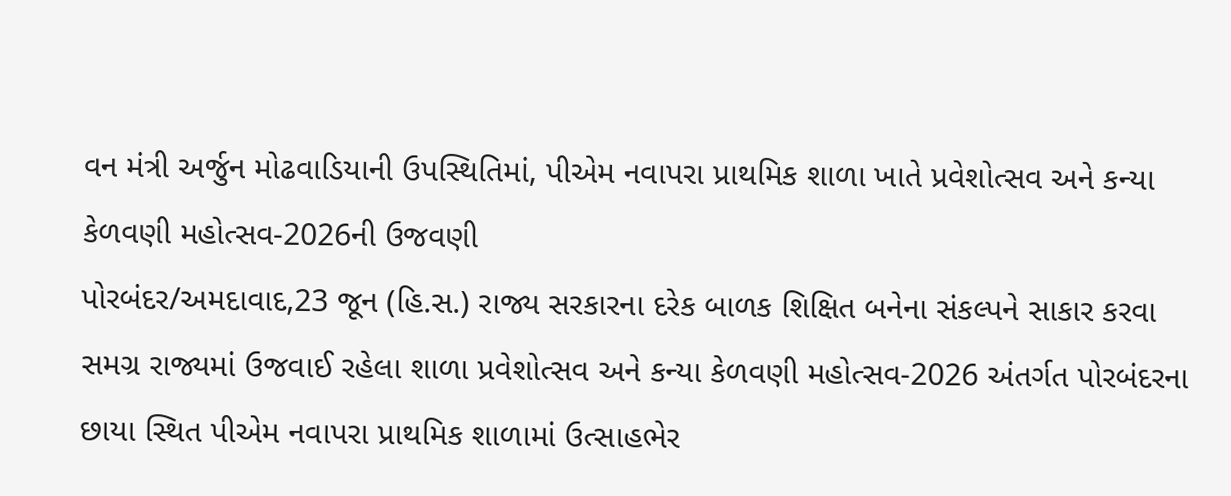વન મંત્રી અર્જુન મોઢવાડિયાની ઉપસ્થિતિમાં, પીએમ નવાપરા પ્રાથમિક શાળા ખાતે પ્રવેશોત્સવ અને કન્યા કેળવણી મહોત્સવ-2026ની ઉજવણી
પોરબંદર/અમદાવાદ,23 જૂન (હિ.સ.) રાજ્ય સરકારના દરેક બાળક શિક્ષિત બનેના સંકલ્પને સાકાર કરવા સમગ્ર રાજ્યમાં ઉજવાઈ રહેલા શાળા પ્રવેશોત્સવ અને કન્યા કેળવણી મહોત્સવ-2026 અંતર્ગત પોરબંદરના છાયા સ્થિત પીએમ નવાપરા પ્રાથમિક શાળામાં ઉત્સાહભેર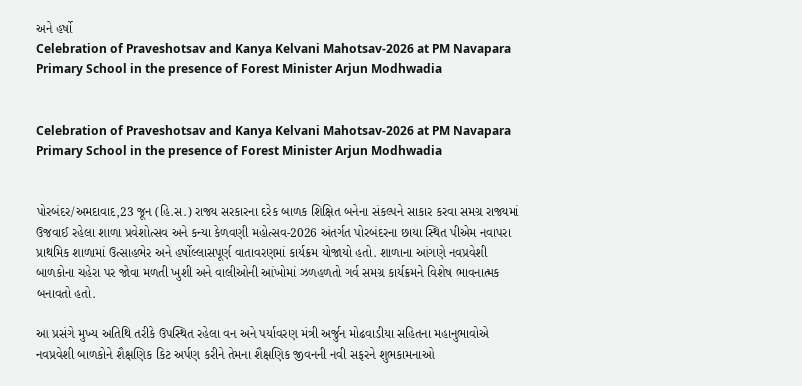અને હર્ષો
Celebration of Praveshotsav and Kanya Kelvani Mahotsav-2026 at PM Navapara Primary School in the presence of Forest Minister Arjun Modhwadia


Celebration of Praveshotsav and Kanya Kelvani Mahotsav-2026 at PM Navapara Primary School in the presence of Forest Minister Arjun Modhwadia


પોરબંદર/અમદાવાદ,23 જૂન (હિ.સ.) રાજ્ય સરકારના દરેક બાળક શિક્ષિત બનેના સંકલ્પને સાકાર કરવા સમગ્ર રાજ્યમાં ઉજવાઈ રહેલા શાળા પ્રવેશોત્સવ અને કન્યા કેળવણી મહોત્સવ-2026 અંતર્ગત પોરબંદરના છાયા સ્થિત પીએમ નવાપરા પ્રાથમિક શાળામાં ઉત્સાહભેર અને હર્ષોલ્લાસપૂર્ણ વાતાવરણમાં કાર્યક્રમ યોજાયો હતો. શાળાના આંગણે નવપ્રવેશી બાળકોના ચહેરા પર જોવા મળતી ખુશી અને વાલીઓની આંખોમાં ઝળહળતો ગર્વ સમગ્ર કાર્યક્રમને વિશેષ ભાવનાત્મક બનાવતો હતો.

આ પ્રસંગે મુખ્ય અતિથિ તરીકે ઉપસ્થિત રહેલા વન અને પર્યાવરણ મંત્રી અર્જુન મોઢવાડીયા સહિતના મહાનુભાવોએ નવપ્રવેશી બાળકોને શૈક્ષણિક કિટ અર્પણ કરીને તેમના શૈક્ષણિક જીવનની નવી સફરને શુભકામનાઓ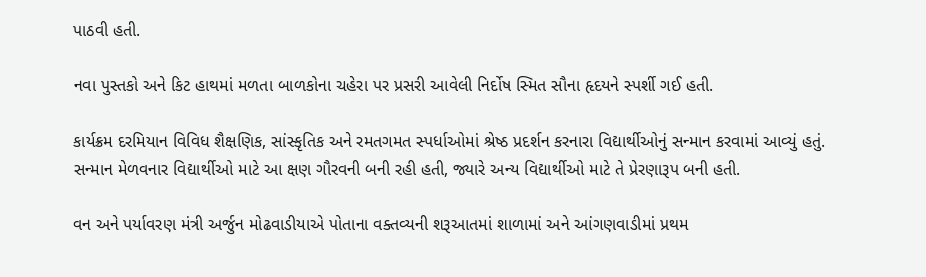પાઠવી હતી.

નવા પુસ્તકો અને કિટ હાથમાં મળતા બાળકોના ચહેરા પર પ્રસરી આવેલી નિર્દોષ સ્મિત સૌના હૃદયને સ્પર્શી ગઈ હતી.

કાર્યક્રમ દરમિયાન વિવિધ શૈક્ષણિક, સાંસ્કૃતિક અને રમતગમત સ્પર્ધાઓમાં શ્રેષ્ઠ પ્રદર્શન કરનારા વિદ્યાર્થીઓનું સન્માન કરવામાં આવ્યું હતું. સન્માન મેળવનાર વિદ્યાર્થીઓ માટે આ ક્ષણ ગૌરવની બની રહી હતી, જ્યારે અન્ય વિદ્યાર્થીઓ માટે તે પ્રેરણારૂપ બની હતી.

વન અને પર્યાવરણ મંત્રી અર્જુન મોઢવાડીયાએ પોતાના વક્તવ્યની શરૂઆતમાં શાળામાં અને આંગણવાડીમાં પ્રથમ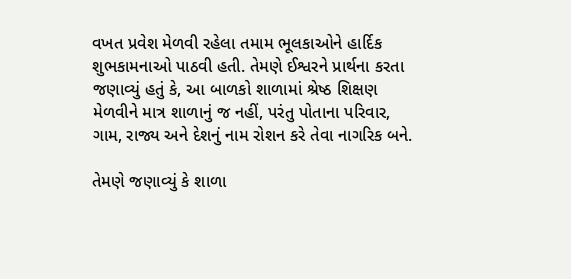વખત પ્રવેશ મેળવી રહેલા તમામ ભૂલકાઓને હાર્દિક શુભકામનાઓ પાઠવી હતી. તેમણે ઈશ્વરને પ્રાર્થના કરતા જણાવ્યું હતું કે, આ બાળકો શાળામાં શ્રેષ્ઠ શિક્ષણ મેળવીને માત્ર શાળાનું જ નહીં, પરંતુ પોતાના પરિવાર, ગામ, રાજ્ય અને દેશનું નામ રોશન કરે તેવા નાગરિક બને.

તેમણે જણાવ્યું કે શાળા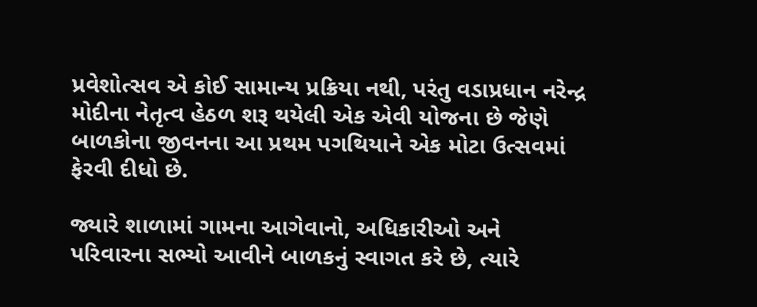પ્રવેશોત્સવ એ કોઈ સામાન્ય પ્રક્રિયા નથી, પરંતુ વડાપ્રધાન નરેન્દ્ર મોદીના નેતૃત્વ હેઠળ શરૂ થયેલી એક એવી યોજના છે જેણે બાળકોના જીવનના આ પ્રથમ પગથિયાને એક મોટા ઉત્સવમાં ફેરવી દીધો છે.

જ્યારે શાળામાં ગામના આગેવાનો, અધિકારીઓ અને પરિવારના સભ્યો આવીને બાળકનું સ્વાગત કરે છે, ત્યારે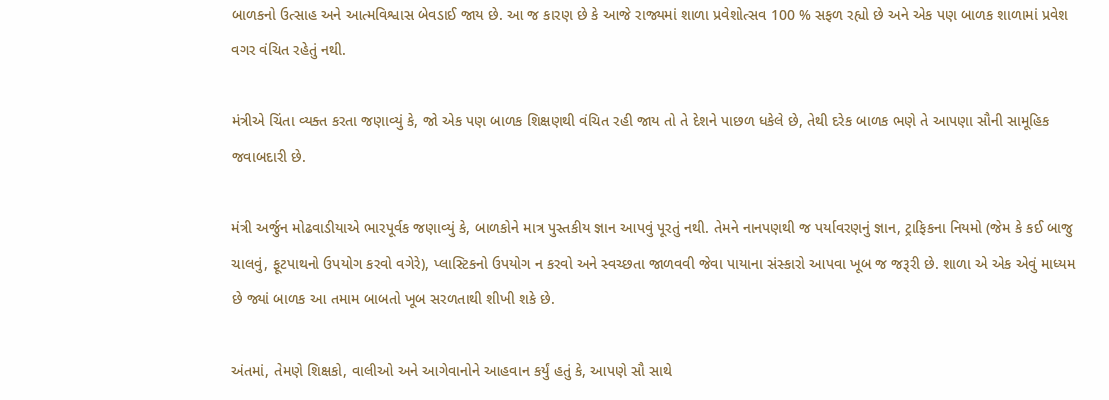બાળકનો ઉત્સાહ અને આત્મવિશ્વાસ બેવડાઈ જાય છે. આ જ કારણ છે કે આજે રાજ્યમાં શાળા પ્રવેશોત્સવ 100 % સફળ રહ્યો છે અને એક પણ બાળક શાળામાં પ્રવેશ વગર વંચિત રહેતું નથી.

મંત્રીએ ચિંતા વ્યક્ત કરતા જણાવ્યું કે, જો એક પણ બાળક શિક્ષણથી વંચિત રહી જાય તો તે દેશને પાછળ ધકેલે છે, તેથી દરેક બાળક ભણે તે આપણા સૌની સામૂહિક જવાબદારી છે.

મંત્રી અર્જુન મોઢવાડીયાએ ભારપૂર્વક જણાવ્યું કે, બાળકોને માત્ર પુસ્તકીય જ્ઞાન આપવું પૂરતું નથી. તેમને નાનપણથી જ પર્યાવરણનું જ્ઞાન, ટ્રાફિકના નિયમો (જેમ કે કઈ બાજુ ચાલવું, ફૂટપાથનો ઉપયોગ કરવો વગેરે), પ્લાસ્ટિકનો ઉપયોગ ન કરવો અને સ્વચ્છતા જાળવવી જેવા પાયાના સંસ્કારો આપવા ખૂબ જ જરૂરી છે. શાળા એ એક એવું માધ્યમ છે જ્યાં બાળક આ તમામ બાબતો ખૂબ સરળતાથી શીખી શકે છે.

અંતમાં, તેમણે શિક્ષકો, વાલીઓ અને આગેવાનોને આહવાન કર્યું હતું કે, આપણે સૌ સાથે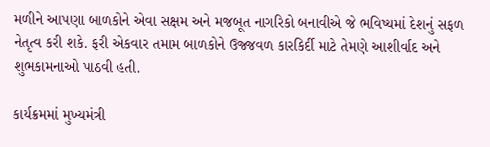મળીને આપણા બાળકોને એવા સક્ષમ અને મજબૂત નાગરિકો બનાવીએ જે ભવિષ્યમાં દેશનું સફળ નેતૃત્વ કરી શકે. ફરી એકવાર તમામ બાળકોને ઉજ્જવળ કારકિર્દી માટે તેમણે આશીર્વાદ અને શુભકામનાઓ પાઠવી હતી.

કાર્યક્રમમાં મુખ્યમંત્રી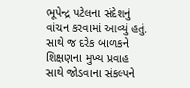ભૂપેન્દ્ર પટેલના સંદેશનું વાંચન કરવામાં આવ્યું હતું. સાથે જ દરેક બાળકને શિક્ષણના મુખ્ય પ્રવાહ સાથે જોડવાના સંકલ્પને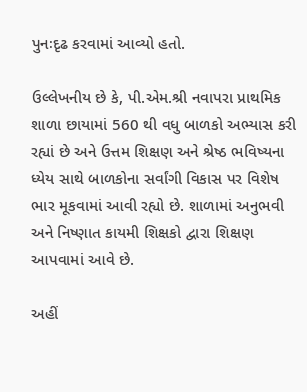પુનઃદૃઢ કરવામાં આવ્યો હતો.

ઉલ્લેખનીય છે કે, પી.એમ.શ્રી નવાપરા પ્રાથમિક શાળા છાયામાં 560 થી વધુ બાળકો અભ્યાસ કરી રહ્યાં છે અને ઉત્તમ શિક્ષણ અને શ્રેષ્ઠ ભવિષ્યના ધ્યેય સાથે બાળકોના સર્વાંગી વિકાસ પર વિશેષ ભાર મૂકવામાં આવી રહ્યો છે. શાળામાં અનુભવી અને નિષ્ણાત કાયમી શિક્ષકો દ્વારા શિક્ષણ આપવામાં આવે છે.

અહીં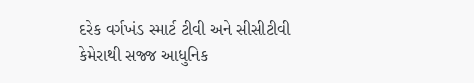દરેક વર્ગખંડ સ્માર્ટ ટીવી અને સીસીટીવી કેમેરાથી સજ્જ આધુનિક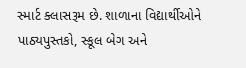સ્માર્ટ ક્લાસરૂમ છે. શાળાના વિદ્યાર્થીઓને પાઠ્યપુસ્તકો, સ્કૂલ બેગ અને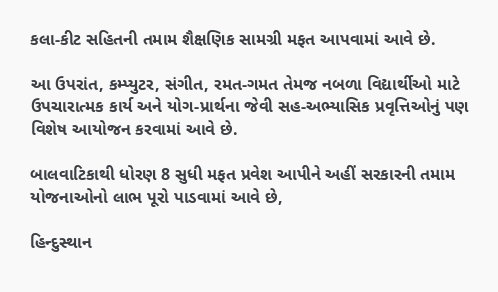કલા-કીટ સહિતની તમામ શૈક્ષણિક સામગ્રી મફત આપવામાં આવે છે.

આ ઉપરાંત, કમ્પ્યુટર, સંગીત, રમત-ગમત તેમજ નબળા વિદ્યાર્થીઓ માટે ઉપચારાત્મક કાર્ય અને યોગ-પ્રાર્થના જેવી સહ-અભ્યાસિક પ્રવૃત્તિઓનું પણ વિશેષ આયોજન કરવામાં આવે છે.

બાલવાટિકાથી ધોરણ 8 સુધી મફત પ્રવેશ આપીને અહીં સરકારની તમામ યોજનાઓનો લાભ પૂરો પાડવામાં આવે છે,

હિન્દુસ્થાન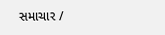સમાચાર /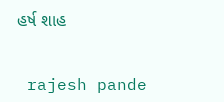હર્ષ શાહ


 rajesh pande